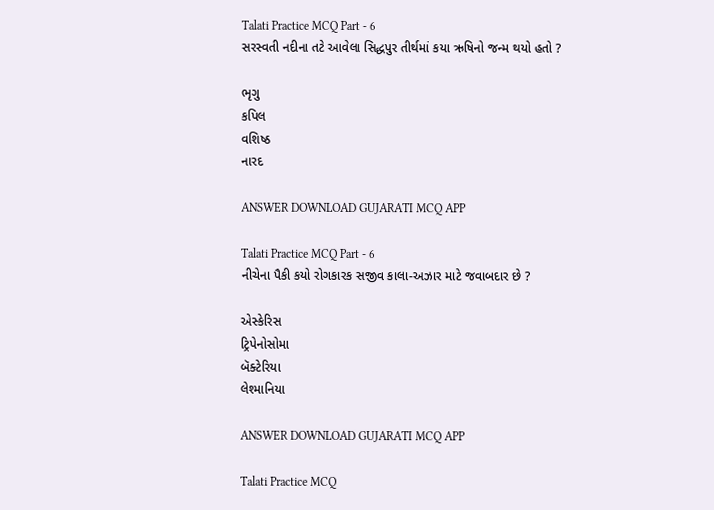Talati Practice MCQ Part - 6
સરસ્વતી નદીના તટે આવેલા સિદ્ધપુર તીર્થમાં કયા ઋષિનો જન્મ થયો હતો ?

ભૃગુ
કપિલ
વશિષ્ઠ
નારદ

ANSWER DOWNLOAD GUJARATI MCQ APP

Talati Practice MCQ Part - 6
નીચેના પૈકી કયો રોગકારક સજીવ કાલા-અઝાર માટે જવાબદાર છે ?

એસ્કેરિસ
ટ્રિપેનોસોમા
બૅક્ટેરિયા
લેશ્માનિયા

ANSWER DOWNLOAD GUJARATI MCQ APP

Talati Practice MCQ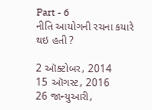Part - 6
નીતિ આયોગની રચના કયારે થઇ હતી ?

2 ઑક્ટોબર, 2014
15 ઑગસ્ટ, 2016
26 જાન્યુઆરી,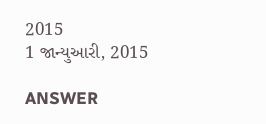2015
1 જાન્યુઆરી, 2015

ANSWER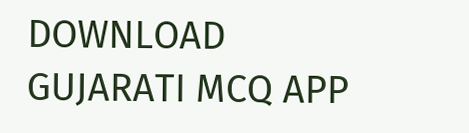DOWNLOAD GUJARATI MCQ APP